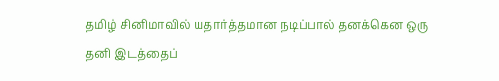தமிழ் சினிமாவில் யதார்த்தமான நடிப்பால் தனக்கென ஒரு தனி இடத்தைப்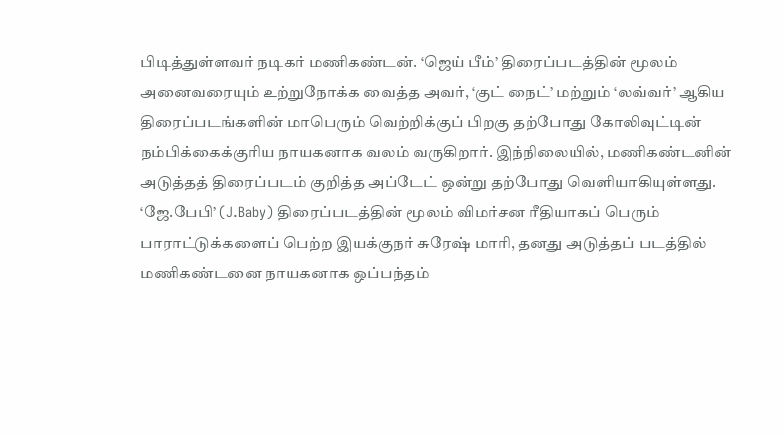பிடித்துள்ளவர் நடிகர் மணிகண்டன். ‘ஜெய் பீம்’ திரைப்படத்தின் மூலம் அனைவரையும் உற்றுநோக்க வைத்த அவர், ‘குட் நைட்’ மற்றும் ‘லவ்வர்’ ஆகிய திரைப்படங்களின் மாபெரும் வெற்றிக்குப் பிறகு தற்போது கோலிவுட்டின் நம்பிக்கைக்குரிய நாயகனாக வலம் வருகிறார். இந்நிலையில், மணிகண்டனின் அடுத்தத் திரைப்படம் குறித்த அப்டேட் ஒன்று தற்போது வெளியாகியுள்ளது.
‘ஜே.பேபி’ (J.Baby) திரைப்படத்தின் மூலம் விமர்சன ரீதியாகப் பெரும் பாராட்டுக்களைப் பெற்ற இயக்குநர் சுரேஷ் மாரி, தனது அடுத்தப் படத்தில் மணிகண்டனை நாயகனாக ஒப்பந்தம்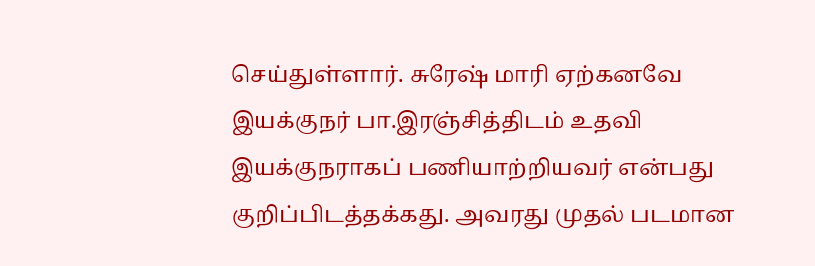செய்துள்ளார். சுரேஷ் மாரி ஏற்கனவே இயக்குநர் பா.இரஞ்சித்திடம் உதவி இயக்குநராகப் பணியாற்றியவர் என்பது குறிப்பிடத்தக்கது. அவரது முதல் படமான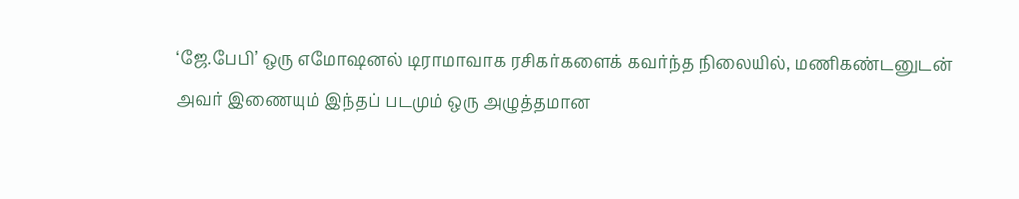‘ஜே.பேபி’ ஒரு எமோஷனல் டிராமாவாக ரசிகர்களைக் கவர்ந்த நிலையில், மணிகண்டனுடன் அவர் இணையும் இந்தப் படமும் ஒரு அழுத்தமான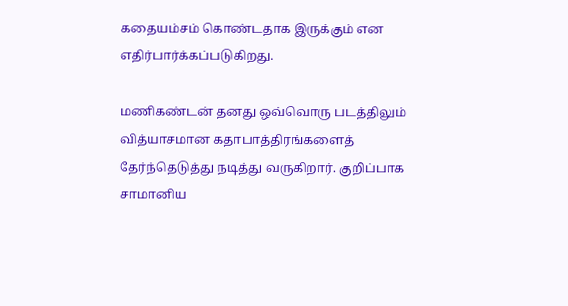கதையம்சம் கொண்டதாக இருக்கும் என எதிர்பார்க்கப்படுகிறது.

மணிகண்டன் தனது ஒவ்வொரு படத்திலும் வித்யாசமான கதாபாத்திரங்களைத் தேர்ந்தெடுத்து நடித்து வருகிறார். குறிப்பாக சாமானிய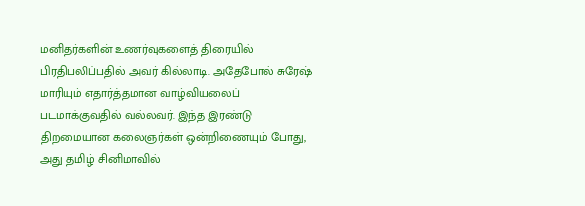மனிதர்களின் உணர்வுகளைத் திரையில் பிரதிபலிப்பதில் அவர் கில்லாடி. அதேபோல் சுரேஷ் மாரியும் எதார்த்தமான வாழ்வியலைப் படமாக்குவதில் வல்லவர். இந்த இரண்டு திறமையான கலைஞர்கள் ஒன்றிணையும் போது, அது தமிழ் சினிமாவில்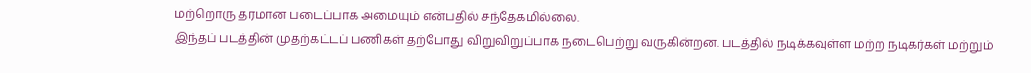மற்றொரு தரமான படைப்பாக அமையும் என்பதில் சந்தேகமில்லை.
இந்தப் படத்தின் முதற்கட்டப் பணிகள் தற்போது விறுவிறுப்பாக நடைபெற்று வருகின்றன. படத்தில் நடிக்கவுள்ள மற்ற நடிகர்கள் மற்றும்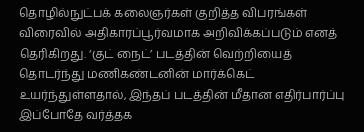தொழில்நுட்பக் கலைஞர்கள் குறித்த விபரங்கள் விரைவில் அதிகாரப்பூர்வமாக அறிவிக்கப்படும் எனத் தெரிகிறது. ‘குட் நைட்’ படத்தின் வெற்றியைத் தொடர்ந்து மணிகண்டனின் மார்க்கெட் உயர்ந்துள்ளதால், இந்தப் படத்தின் மீதான எதிர்பார்ப்பு இப்போதே வர்த்தக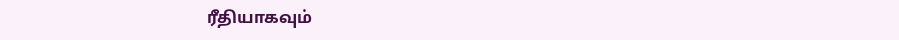ரீதியாகவும்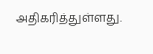அதிகரித்துள்ளது.